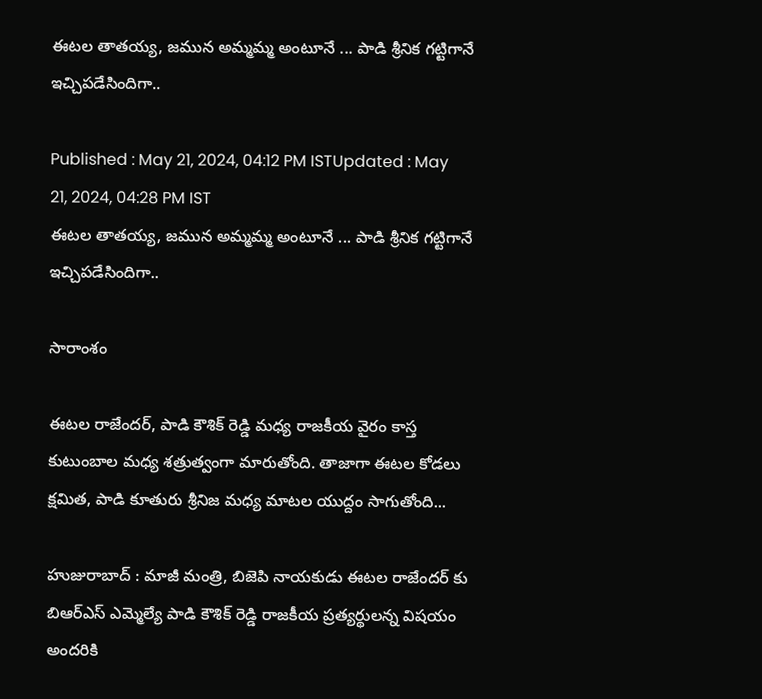ఈటల తాతయ్య, జమున అమ్మమ్మ అంటూనే ... పాడి శ్రీనిక గట్టిగానే ఇచ్చిపడేసిందిగా..

Published : May 21, 2024, 04:12 PM ISTUpdated : May 21, 2024, 04:28 PM IST
ఈటల తాతయ్య, జమున అమ్మమ్మ అంటూనే ... పాడి శ్రీనిక గట్టిగానే ఇచ్చిపడేసిందిగా..

సారాంశం

ఈటల రాజేందర్, పాడి కౌశిక్ రెడ్డి మధ్య రాజకీయ వైరం కాస్త కుటుంబాల మధ్య శత్రుత్వంగా మారుతోంది. తాజాగా ఈటల కోడలు క్షమిత, పాడి కూతురు శ్రీనిజ మధ్య మాటల యుద్దం సాగుతోంది...

హుజురాబాద్ : మాజీ మంత్రి, బిజెపి నాయకుడు ఈటల రాజేందర్ కు బిఆర్ఎస్ ఎమ్మెల్యే పాడి కౌశిక్ రెడ్డి రాజకీయ ప్రత్యర్థులన్న విషయం అందరికి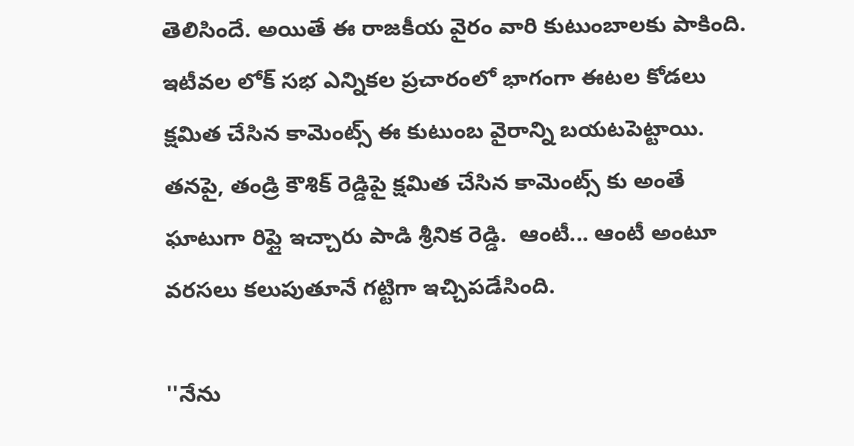తెలిసిందే. అయితే ఈ రాజకీయ వైరం వారి కుటుంబాలకు పాకింది. ఇటీవల లోక్ సభ ఎన్నికల ప్రచారంలో భాగంగా ఈటల కోడలు క్షమిత చేసిన కామెంట్స్ ఈ కుటుంబ వైరాన్ని బయటపెట్టాయి. తనపై, తండ్రి కౌశిక్ రెడ్డిపై క్షమిత చేసిన కామెంట్స్ కు అంతే ఘాటుగా రిప్లై ఇచ్చారు పాడి శ్రీనిక రెడ్డి.  ఆంటీ... ఆంటీ అంటూ వరసలు కలుపుతూనే గట్టిగా ఇచ్చిపడేసింది.

''నేను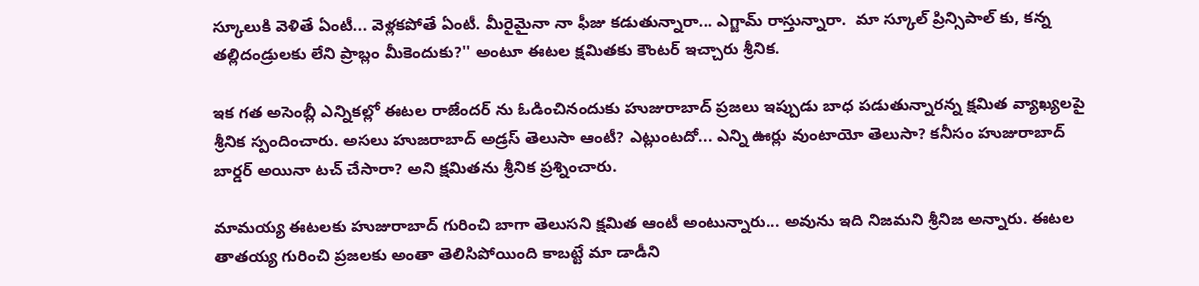స్కూలుకి వెళితే ఏంటీ... వెళ్లకపోతే ఏంటీ. మీరైమైనా నా ఫీజు కడుతున్నారా... ఎగ్జామ్ రాస్తున్నారా.  మా స్కూల్ ప్రిన్సిపాల్ కు, కన్న తల్లిదండ్రులకు లేని ప్రాబ్లం మీకెందుకు?'' అంటూ ఈటల క్షమితకు కౌంటర్ ఇచ్చారు శ్రీనిక.

ఇక గత అసెంబ్లీ ఎన్నికల్లో ఈటల రాజేందర్ ను ఓడించినందుకు హుజురాబాద్ ప్రజలు ఇప్పుడు బాధ పడుతున్నారన్న క్షమిత వ్యాఖ్యలపై శ్రీనిక స్పందించారు. అసలు హుజరాబాద్ అడ్రస్ తెలుసా ఆంటీ? ఎట్లుంటదో... ఎన్ని ఊర్లు వుంటాయో తెలుసా? కనీసం హుజురాబాద్ బార్డర్ అయినా టచ్ చేసారా? అని క్షమితను శ్రీనిక ప్రశ్నించారు.

మామయ్య ఈటలకు హుజురాబాద్ గురించి బాగా తెలుసని క్షమిత ఆంటీ అంటున్నారు... అవును ఇది నిజమని శ్రీనిజ అన్నారు. ఈటల తాతయ్య గురించి ప్రజలకు అంతా తెలిసిపోయింది కాబట్టే మా డాడీని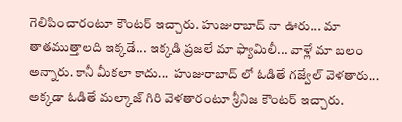గెలిపించారంటూ కౌంటర్ ఇచ్చారు. హుజురాబాద్ నా ఊరు... మా తాతముత్తాలది ఇక్కడే... ఇక్కడి ప్రజలే మా ఫ్యామిలీ... వాళ్లే మా బలం అన్నారు. కానీ మీకలా కాదు...  హుజురాబాద్ లో ఓడితే గజ్వేల్ వెళతారు... అక్కడా ఓడితే మల్కాజ్ గిరి వెళతారంటూ శ్రీనిజ కౌంటర్ ఇచ్చారు.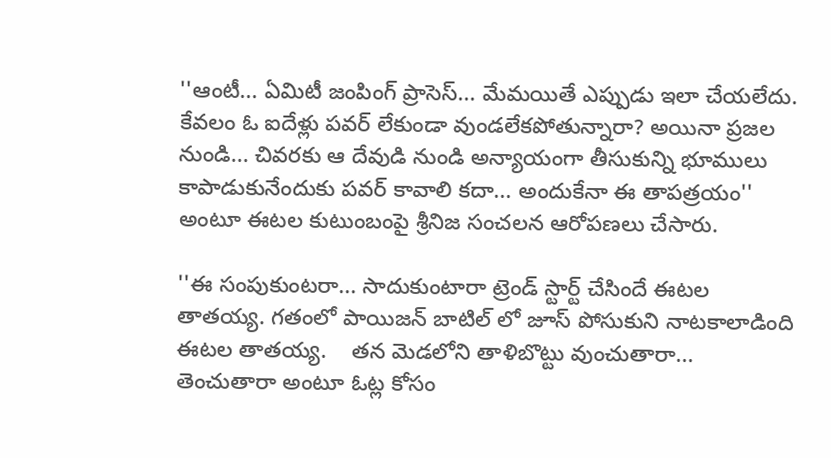''ఆంటీ... ఏమిటీ జంపింగ్ ప్రాసెస్... మేమయితే ఎప్పుడు ఇలా చేయలేదు. కేవలం ఓ ఐదేళ్లు పవర్ లేకుండా వుండలేకపోతున్నారా? అయినా ప్రజల నుండి... చివరకు ఆ దేవుడి నుండి అన్యాయంగా తీసుకున్ని భూములు కాపాడుకునేందుకు పవర్ కావాలి కదా... అందుకేనా ఈ తాపత్రయం'' అంటూ ఈటల కుటుంబంపై శ్రీనిజ సంచలన ఆరోపణలు చేసారు.

''ఈ సంపుకుంటరా... సాదుకుంటారా ట్రెండ్ స్టార్ట్ చేసిందే ఈటల తాతయ్య. గతంలో పాయిజన్ బాటిల్ లో జూస్ పోసుకుని నాటకాలాడింది ఈటల తాతయ్య.    తన మెడలోని తాళిబొట్టు వుంచుతారా... తెంచుతారా అంటూ ఓట్ల కోసం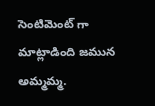సెంటిమెంట్ గా మాట్లాడింది జమున అమ్మమ్మ.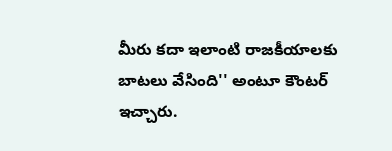మీరు కదా ఇలాంటి రాజకీయాలకు బాటలు వేసింది'' అంటూ కౌంటర్ ఇచ్చారు.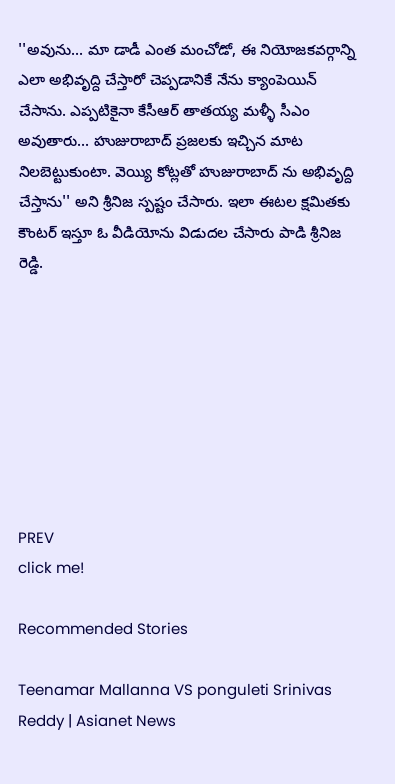''అవును... మా డాడీ ఎంత మంచోడో, ఈ నియోజకవర్గాన్ని ఎలా అభివృద్ది చేస్తారో చెప్పడానికే నేను క్యాంపెయిన్ చేసాను. ఎప్పటికైనా కేసీఆర్ తాతయ్య మళ్ళీ సీఎం అవుతారు... హుజురాబాద్ ప్రజలకు ఇచ్చిన మాట నిలబెట్టుకుంటా. వెయ్యి కోట్లతో హుజురాబాద్ ను అభివృద్ది చేస్తాను'' అని శ్రీనిజ స్పష్టం చేసారు. ఇలా ఈటల క్షమితకు కౌంటర్ ఇస్తూ ఓ వీడియోను విడుదల చేసారు పాడి శ్రీనిజ రెడ్డి.








PREV
click me!

Recommended Stories

Teenamar Mallanna VS ponguleti Srinivas Reddy | Asianet News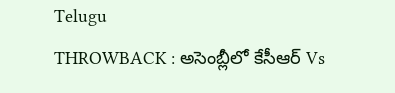Telugu
THROWBACK : అసెంబ్లీలో కేసీఆర్ Vs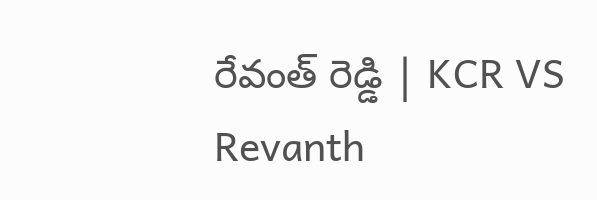రేవంత్ రెడ్డి | KCR VS Revanth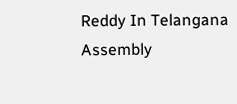Reddy In Telangana Assembly